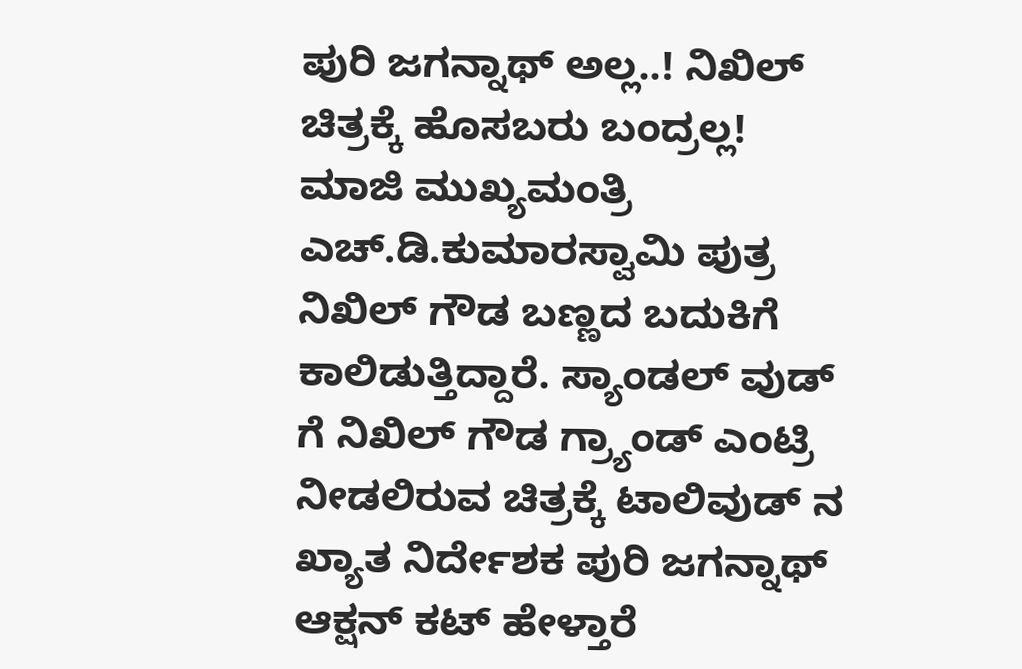ಪುರಿ ಜಗನ್ನಾಥ್ ಅಲ್ಲ..! ನಿಖಿಲ್ ಚಿತ್ರಕ್ಕೆ ಹೊಸಬರು ಬಂದ್ರಲ್ಲ!
ಮಾಜಿ ಮುಖ್ಯಮಂತ್ರಿ ಎಚ್.ಡಿ.ಕುಮಾರಸ್ವಾಮಿ ಪುತ್ರ ನಿಖಿಲ್ ಗೌಡ ಬಣ್ಣದ ಬದುಕಿಗೆ ಕಾಲಿಡುತ್ತಿದ್ದಾರೆ. ಸ್ಯಾಂಡಲ್ ವುಡ್ ಗೆ ನಿಖಿಲ್ ಗೌಡ ಗ್ರ್ಯಾಂಡ್ ಎಂಟ್ರಿ ನೀಡಲಿರುವ ಚಿತ್ರಕ್ಕೆ ಟಾಲಿವುಡ್ ನ ಖ್ಯಾತ ನಿರ್ದೇಶಕ ಪುರಿ ಜಗನ್ನಾಥ್ ಆಕ್ಷನ್ ಕಟ್ ಹೇಳ್ತಾರೆ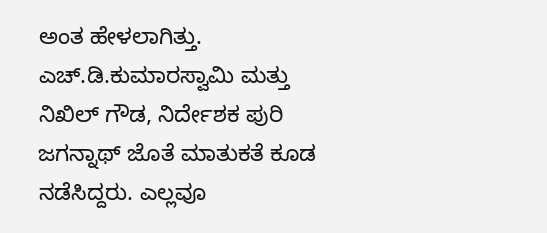ಅಂತ ಹೇಳಲಾಗಿತ್ತು.
ಎಚ್.ಡಿ.ಕುಮಾರಸ್ವಾಮಿ ಮತ್ತು ನಿಖಿಲ್ ಗೌಡ, ನಿರ್ದೇಶಕ ಪುರಿ ಜಗನ್ನಾಥ್ ಜೊತೆ ಮಾತುಕತೆ ಕೂಡ ನಡೆಸಿದ್ದರು. ಎಲ್ಲವೂ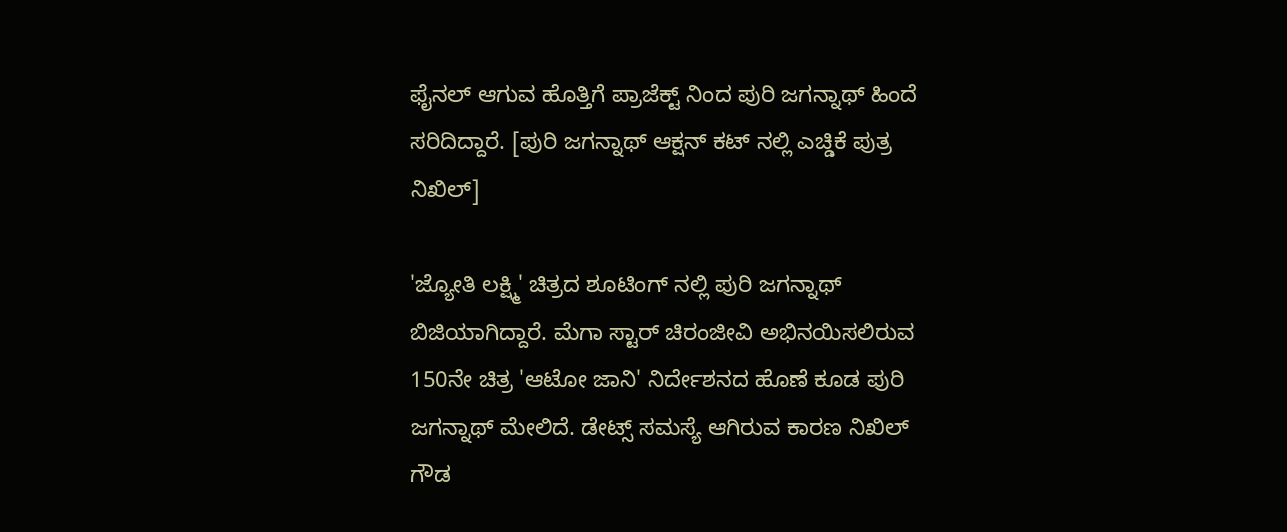ಫೈನಲ್ ಆಗುವ ಹೊತ್ತಿಗೆ ಪ್ರಾಜೆಕ್ಟ್ ನಿಂದ ಪುರಿ ಜಗನ್ನಾಥ್ ಹಿಂದೆ ಸರಿದಿದ್ದಾರೆ. [ಪುರಿ ಜಗನ್ನಾಥ್ ಆಕ್ಷನ್ ಕಟ್ ನಲ್ಲಿ ಎಚ್ಡಿಕೆ ಪುತ್ರ ನಿಖಿಲ್]

'ಜ್ಯೋತಿ ಲಕ್ಷ್ಮಿ' ಚಿತ್ರದ ಶೂಟಿಂಗ್ ನಲ್ಲಿ ಪುರಿ ಜಗನ್ನಾಥ್ ಬಿಜಿಯಾಗಿದ್ದಾರೆ. ಮೆಗಾ ಸ್ಟಾರ್ ಚಿರಂಜೀವಿ ಅಭಿನಯಿಸಲಿರುವ 150ನೇ ಚಿತ್ರ 'ಆಟೋ ಜಾನಿ' ನಿರ್ದೇಶನದ ಹೊಣೆ ಕೂಡ ಪುರಿ ಜಗನ್ನಾಥ್ ಮೇಲಿದೆ. ಡೇಟ್ಸ್ ಸಮಸ್ಯೆ ಆಗಿರುವ ಕಾರಣ ನಿಖಿಲ್ ಗೌಡ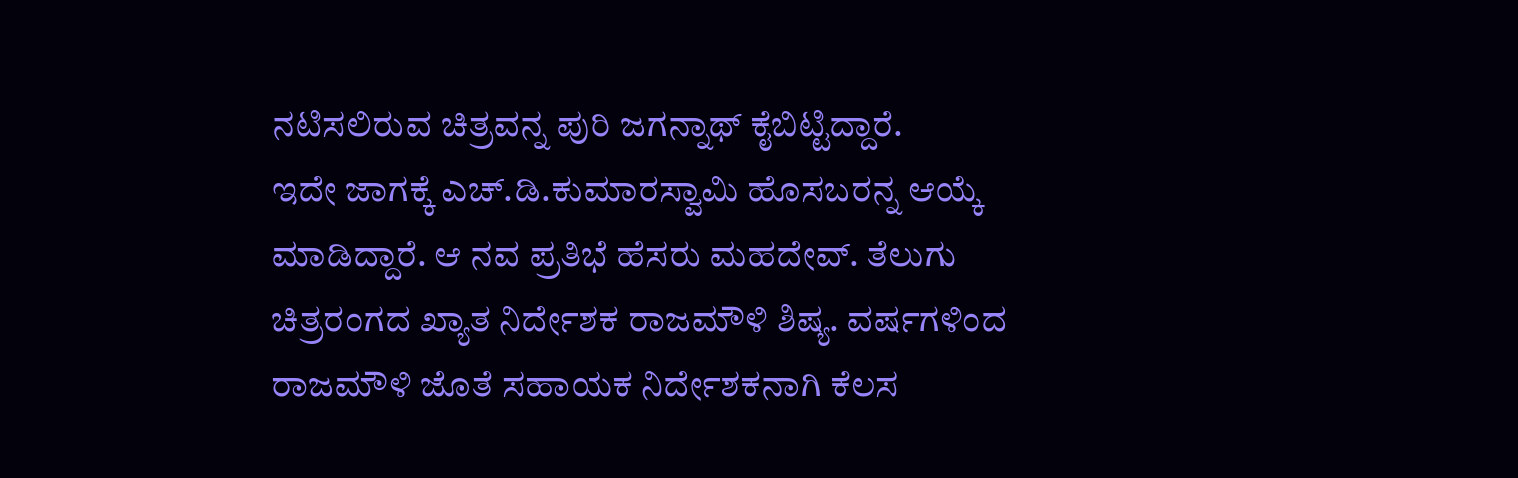ನಟಿಸಲಿರುವ ಚಿತ್ರವನ್ನ ಪುರಿ ಜಗನ್ನಾಥ್ ಕೈಬಿಟ್ಟಿದ್ದಾರೆ.
ಇದೇ ಜಾಗಕ್ಕೆ ಎಚ್.ಡಿ.ಕುಮಾರಸ್ವಾಮಿ ಹೊಸಬರನ್ನ ಆಯ್ಕೆ ಮಾಡಿದ್ದಾರೆ. ಆ ನವ ಪ್ರತಿಭೆ ಹೆಸರು ಮಹದೇವ್. ತೆಲುಗು ಚಿತ್ರರಂಗದ ಖ್ಯಾತ ನಿರ್ದೇಶಕ ರಾಜಮೌಳಿ ಶಿಷ್ಯ. ವರ್ಷಗಳಿಂದ ರಾಜಮೌಳಿ ಜೊತೆ ಸಹಾಯಕ ನಿರ್ದೇಶಕನಾಗಿ ಕೆಲಸ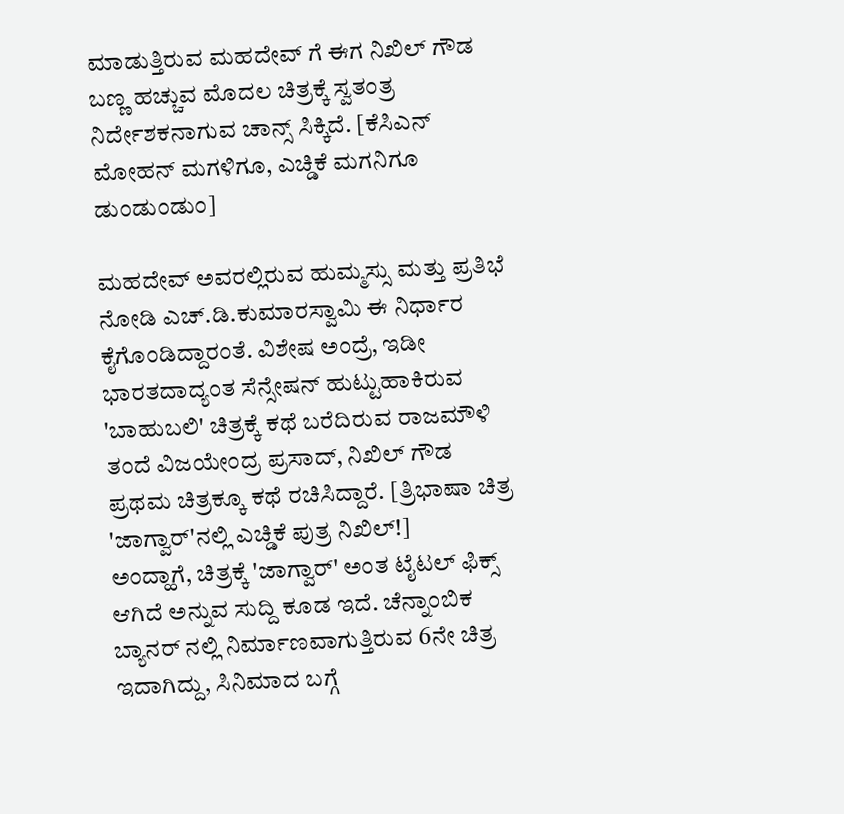ಮಾಡುತ್ತಿರುವ ಮಹದೇವ್ ಗೆ ಈಗ ನಿಖಿಲ್ ಗೌಡ ಬಣ್ಣ ಹಚ್ಚುವ ಮೊದಲ ಚಿತ್ರಕ್ಕೆ ಸ್ವತಂತ್ರ ನಿರ್ದೇಶಕನಾಗುವ ಚಾನ್ಸ್ ಸಿಕ್ಕಿದೆ. [ಕೆಸಿಎನ್ ಮೋಹನ್ ಮಗಳಿಗೂ, ಎಚ್ಡಿಕೆ ಮಗನಿಗೂ ಡುಂಡುಂಡುಂ]

ಮಹದೇವ್ ಅವರಲ್ಲಿರುವ ಹುಮ್ಮಸ್ಸು ಮತ್ತು ಪ್ರತಿಭೆ ನೋಡಿ ಎಚ್.ಡಿ.ಕುಮಾರಸ್ವಾಮಿ ಈ ನಿರ್ಧಾರ ಕೈಗೊಂಡಿದ್ದಾರಂತೆ. ವಿಶೇಷ ಅಂದ್ರೆ, ಇಡೀ ಭಾರತದಾದ್ಯಂತ ಸೆನ್ಸೇಷನ್ ಹುಟ್ಟುಹಾಕಿರುವ 'ಬಾಹುಬಲಿ' ಚಿತ್ರಕ್ಕೆ ಕಥೆ ಬರೆದಿರುವ ರಾಜಮೌಳಿ ತಂದೆ ವಿಜಯೇಂದ್ರ ಪ್ರಸಾದ್, ನಿಖಿಲ್ ಗೌಡ ಪ್ರಥಮ ಚಿತ್ರಕ್ಕೂ ಕಥೆ ರಚಿಸಿದ್ದಾರೆ. [ತ್ರಿಭಾಷಾ ಚಿತ್ರ 'ಜಾಗ್ವಾರ್'ನಲ್ಲಿ ಎಚ್ಡಿಕೆ ಪುತ್ರ ನಿಖಿಲ್!]
ಅಂದ್ಹಾಗೆ, ಚಿತ್ರಕ್ಕೆ 'ಜಾಗ್ವಾರ್' ಅಂತ ಟೈಟಲ್ ಫಿಕ್ಸ್ ಆಗಿದೆ ಅನ್ನುವ ಸುದ್ದಿ ಕೂಡ ಇದೆ. ಚೆನ್ನಾಂಬಿಕ ಬ್ಯಾನರ್ ನಲ್ಲಿ ನಿರ್ಮಾಣವಾಗುತ್ತಿರುವ 6ನೇ ಚಿತ್ರ ಇದಾಗಿದ್ದು, ಸಿನಿಮಾದ ಬಗ್ಗೆ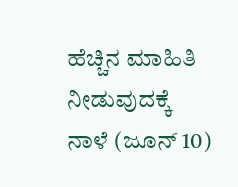ಹೆಚ್ಚಿನ ಮಾಹಿತಿ ನೀಡುವುದಕ್ಕೆ ನಾಳೆ (ಜೂನ್ 10)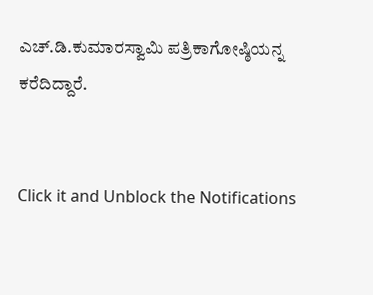ಎಚ್.ಡಿ.ಕುಮಾರಸ್ವಾಮಿ ಪತ್ರಿಕಾಗೋಷ್ಠಿಯನ್ನ ಕರೆದಿದ್ದಾರೆ.


Click it and Unblock the Notifications